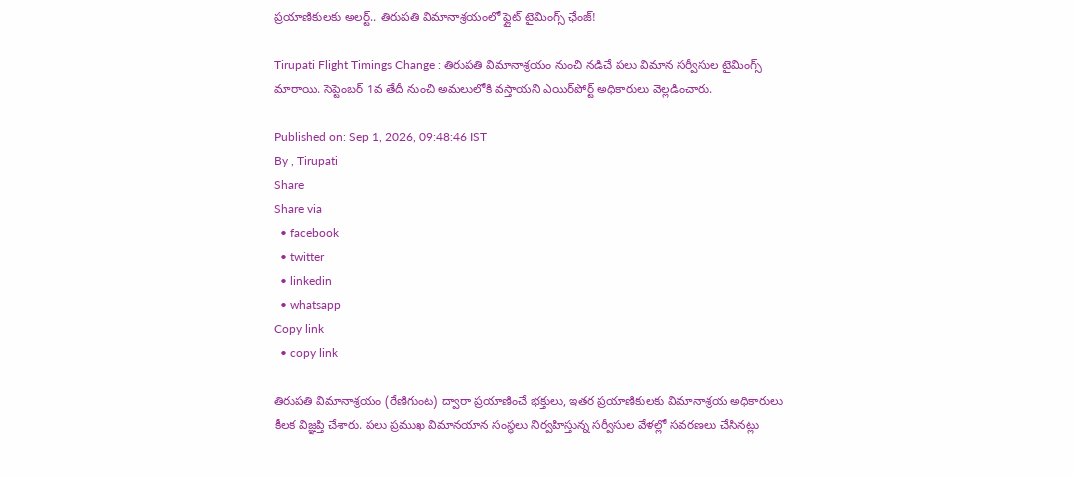ప్రయాణికులకు అలర్ట్.. తిరుపతి విమానాశ్రయంలో ఫ్లైట్ టైమింగ్స్ ఛేంజ్!

Tirupati Flight Timings Change : తిరుపతి విమానాశ్రయం నుంచి నడిచే పలు విమాన సర్వీసుల టైమింగ్స్ మారాయి. సెప్టెంబర్ 1వ తేదీ నుంచి అమలులోకి వస్తాయని ఎయిర్‌పోర్ట్ అధికారులు వెల్లడించారు.

Published on: Sep 1, 2026, 09:48:46 IST
By , Tirupati
Share
Share via
  • facebook
  • twitter
  • linkedin
  • whatsapp
Copy link
  • copy link

తిరుపతి విమానాశ్రయం (రేణిగుంట) ద్వారా ప్రయాణించే భక్తులు, ఇతర ప్రయాణికులకు విమానాశ్రయ అధికారులు కీలక విజ్ఞప్తి చేశారు. పలు ప్రముఖ విమానయాన సంస్థలు నిర్వహిస్తున్న సర్వీసుల వేళల్లో సవరణలు చేసినట్లు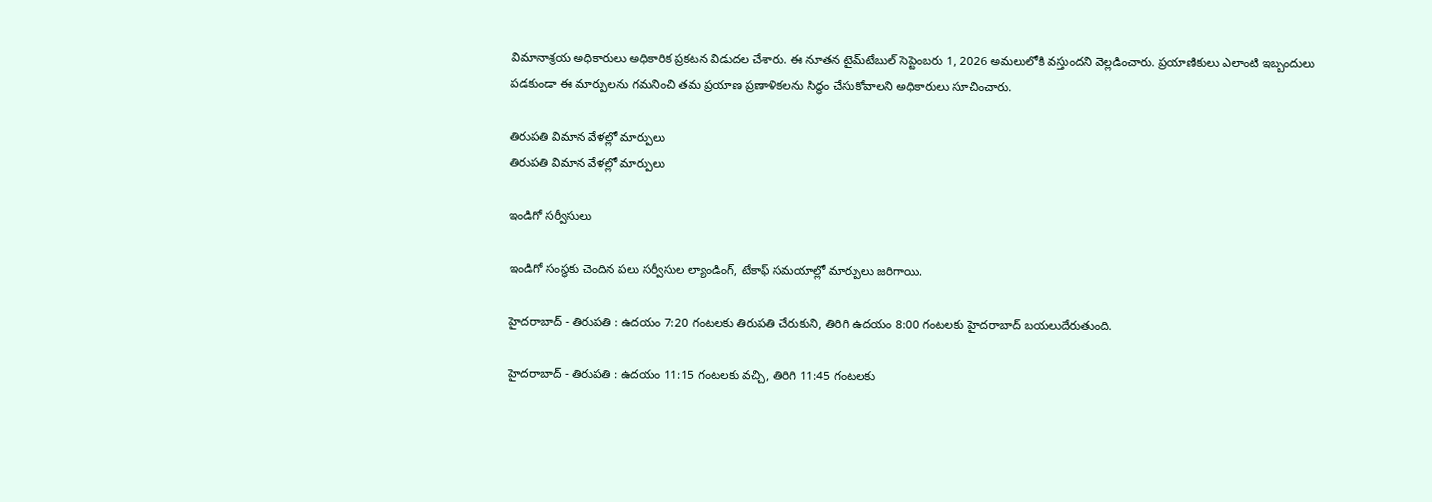విమానాశ్రయ అధికారులు అధికారిక ప్రకటన విడుదల చేశారు. ఈ నూతన టైమ్‌టేబుల్ సెప్టెంబరు 1, 2026 అమలులోకి వస్తుందని వెల్లడించారు. ప్రయాణికులు ఎలాంటి ఇబ్బందులు పడకుండా ఈ మార్పులను గమనించి తమ ప్రయాణ ప్రణాళికలను సిద్ధం చేసుకోవాలని అధికారులు సూచించారు.

తిరుపతి విమాన వేళల్లో మార్పులు
తిరుపతి విమాన వేళల్లో మార్పులు

ఇండిగో సర్వీసులు

ఇండిగో సంస్థకు చెందిన పలు సర్వీసుల ల్యాండింగ్, టేకాఫ్ సమయాల్లో మార్పులు జరిగాయి.

హైదరాబాద్ - తిరుపతి : ఉదయం 7:20 గంటలకు తిరుపతి చేరుకుని, తిరిగి ఉదయం 8:00 గంటలకు హైదరాబాద్‌ బయలుదేరుతుంది.

హైదరాబాద్ - తిరుపతి : ఉదయం 11:15 గంటలకు వచ్చి, తిరిగి 11:45 గంటలకు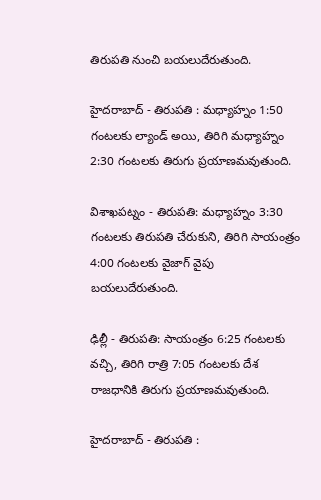తిరుపతి నుంచి బయలుదేరుతుంది.

హైదరాబాద్ - తిరుపతి : మధ్యాహ్నం 1:50 గంటలకు ల్యాండ్ అయి, తిరిగి మధ్యాహ్నం 2:30 గంటలకు తిరుగు ప్రయాణమవుతుంది.

విశాఖపట్నం - తిరుపతి: మధ్యాహ్నం 3:30 గంటలకు తిరుపతి చేరుకుని, తిరిగి సాయంత్రం 4:00 గంటలకు వైజాగ్ వైపు బయలుదేరుతుంది.

ఢిల్లీ - తిరుపతి: సాయంత్రం 6:25 గంటలకు వచ్చి, తిరిగి రాత్రి 7:05 గంటలకు దేశ రాజధానికి తిరుగు ప్రయాణమవుతుంది.

హైదరాబాద్ - తిరుపతి :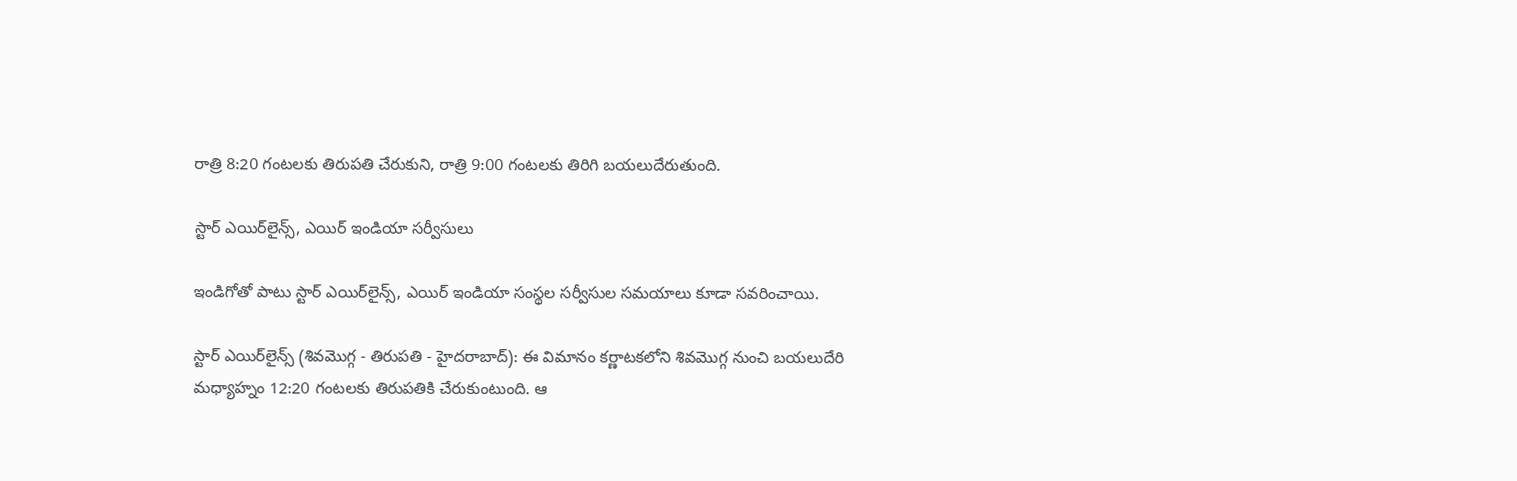రాత్రి 8:20 గంటలకు తిరుపతి చేరుకుని, రాత్రి 9:00 గంటలకు తిరిగి బయలుదేరుతుంది.

స్టార్ ఎయిర్‌లైన్స్, ఎయిర్ ఇండియా సర్వీసులు

ఇండిగోతో పాటు స్టార్ ఎయిర్‌లైన్స్, ఎయిర్ ఇండియా సంస్థల సర్వీసుల సమయాలు కూడా సవరించాయి.

స్టార్ ఎయిర్‌లైన్స్ (శివమొగ్గ - తిరుపతి - హైదరాబాద్): ఈ విమానం కర్ణాటకలోని శివమొగ్గ నుంచి బయలుదేరి మధ్యాహ్నం 12:20 గంటలకు తిరుపతికి చేరుకుంటుంది. ఆ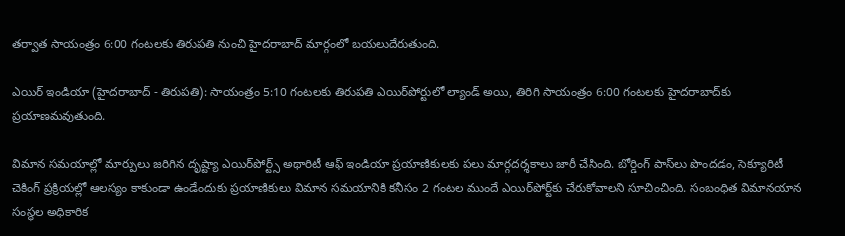తర్వాత సాయంత్రం 6:00 గంటలకు తిరుపతి నుంచి హైదరాబాద్‌ మార్గంలో బయలుదేరుతుంది.

ఎయిర్ ఇండియా (హైదరాబాద్ - తిరుపతి): సాయంత్రం 5:10 గంటలకు తిరుపతి ఎయిర్‌పోర్టులో ల్యాండ్ అయి, తిరిగి సాయంత్రం 6:00 గంటలకు హైదరాబాద్‌కు ప్రయాణమవుతుంది.

విమాన సమయాల్లో మార్పులు జరిగిన దృష్ట్యా ఎయిర్‌పోర్ట్స్ అథారిటీ ఆఫ్ ఇండియా ప్రయాణికులకు పలు మార్గదర్శకాలు జారీ చేసింది. బోర్డింగ్ పాస్‌లు పొందడం, సెక్యూరిటీ చెకింగ్ ప్రక్రియల్లో ఆలస్యం కాకుండా ఉండేందుకు ప్రయాణికులు విమాన సమయానికి కనీసం 2 గంటల ముందే ఎయిర్‌పోర్ట్‌కు చేరుకోవాలని సూచించింది. సంబంధిత విమానయాన సంస్థల అధికారిక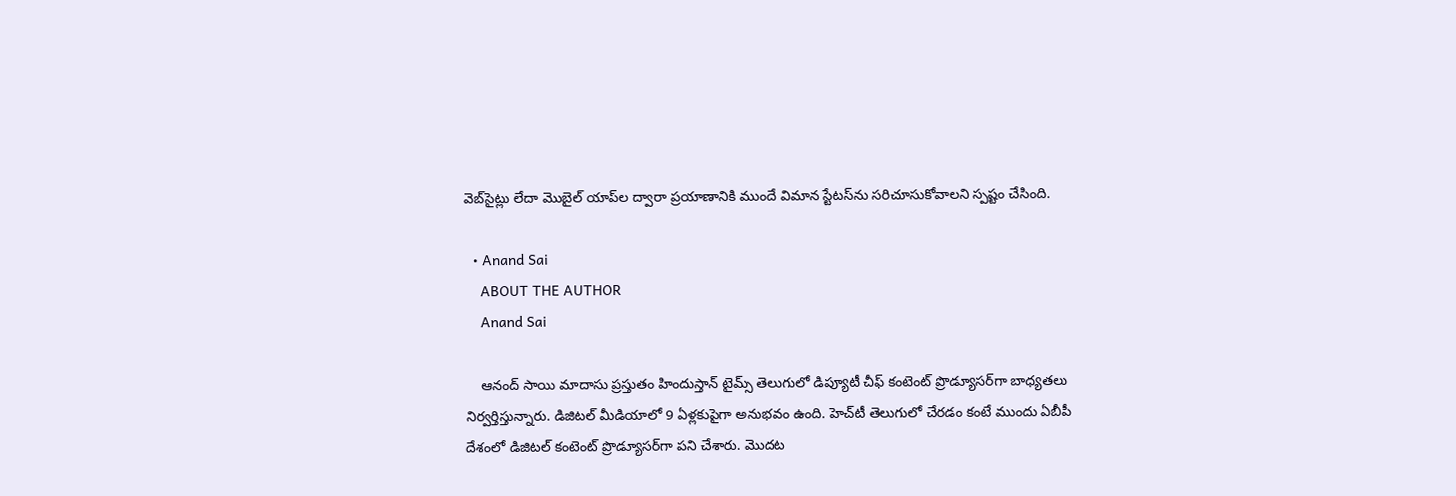వెబ్‌సైట్లు లేదా మొబైల్ యాప్‌ల ద్వారా ప్రయాణానికి ముందే విమాన స్టేటస్‌ను సరిచూసుకోవాలని స్పష్టం చేసింది.

  • Anand Sai
    ABOUT THE AUTHOR
    Anand Sai

    ఆనంద్ సాయి మాదాసు ప్రస్తుతం హిందుస్తాన్ టైమ్స్ తెలుగులో డిప్యూటీ చీఫ్ కంటెంట్ ప్రొడ్యూసర్‌గా బాధ్యతలు నిర్వర్తిస్తున్నారు. డిజిటల్ మీడియాలో 9 ఏళ్లకుపైగా అనుభవం ఉంది. హెచ్‌టీ తెలుగులో చేరడం కంటే ముందు ఏబీపీ దేశంలో డిజిటల్ కంటెంట్ ప్రొడ్యూసర్‌గా పని చేశారు. మెుదట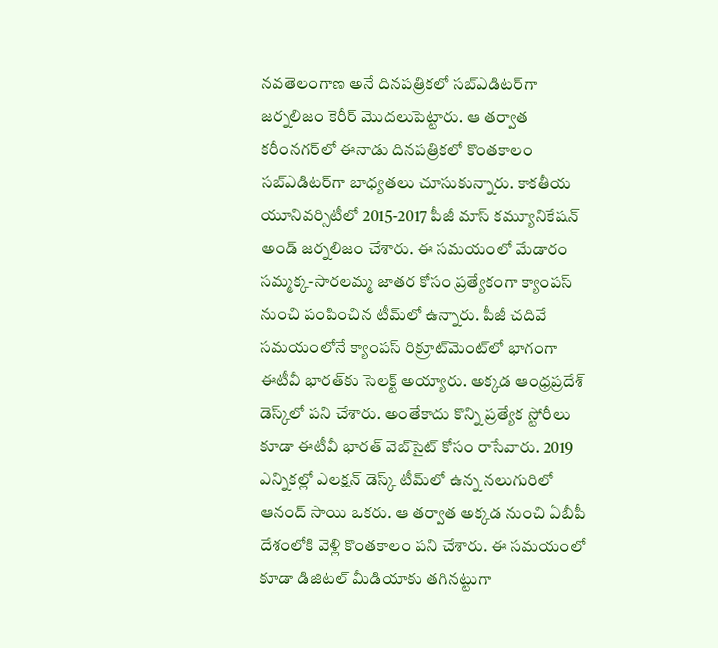నవతెలంగాణ అనే దినపత్రికలో సబ్ఎడిటర్‌గా జర్నలిజం కెరీర్ మెుదలుపెట్టారు. ఆ తర్వాత కరీంనగర్‌లో ఈనాడు దినపత్రికలో కొంతకాలం సబ్‌ఎడిటర్‌గా బాధ్యతలు చూసుకున్నారు. కాకతీయ యూనివర్సిటీలో 2015-2017 పీజీ మాస్ కమ్యూనికేషన్ అండ్ జర్నలిజం చేశారు. ఈ సమయంలో మేడారం సమ్మక్క-సారలమ్మ జాతర కోసం ప్రత్యేకంగా క్యాంపస్ నుంచి పంపించిన టీమ్‌లో ఉన్నారు. పీజీ చదివే సమయంలోనే క్యాంపస్ రిక్రూట్‌మెంట్‌లో భాగంగా ఈటీవీ భారత్‌కు సెలక్ట్ అయ్యారు. అక్కడ ఆంధ్రప్రదేశ్‌ డెస్క్‌లో పని చేశారు. అంతేకాదు కొన్ని ప్రత్యేక స్టోరీలు కూడా ఈటీవీ భారత్ వెబ్‌సైట్ కోసం రాసేవారు. 2019 ఎన్నికల్లో ఎలక్షన్ డెస్క్‌ టీమ్‌లో ఉన్న నలుగురిలో ఆనంద్ సాయి ఒకరు. ఆ తర్వాత అక్కడ నుంచి ఏబీపీ దేశంలోకి వెళ్లి కొంతకాలం పని చేశారు. ఈ సమయంలో కూడా డిజిటల్ మీడియాకు తగినట్టుగా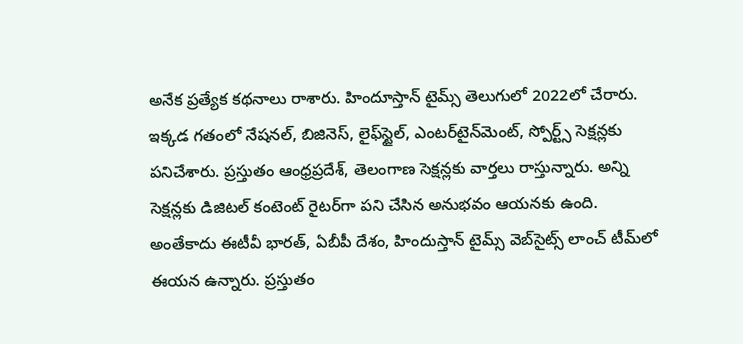అనేక ప్రత్యేక కథనాలు రాశారు. హిందూస్తాన్ టైమ్స్‌ తెలుగులో 2022లో చేరారు. ఇక్కడ గతంలో నేషనల్, బిజినెస్, లైఫ్‌స్టైల్, ఎంటర్‌టైన్‌మెంట్‌, స్పోర్ట్స్‌ సెక్షన్లకు పనిచేశారు. ప్రస్తుతం ఆంధ్రప్రదేశ్, తెలంగాణ సెక్షన్లకు వార్తలు రాస్తున్నారు. అన్ని సెక్షన్లకు డిజిటల్ కంటెంట్ రైటర్‌గా పని చేసిన అనుభవం ఆయనకు ఉంది. అంతేకాదు ఈటీవీ భారత్, ఏబీపీ దేశం, హిందుస్తాన్ టైమ్స్ వెబ్‌సైట్స్ లాంచ్ టీమ్‌లో ఈయన ఉన్నారు. ప్రస్తుతం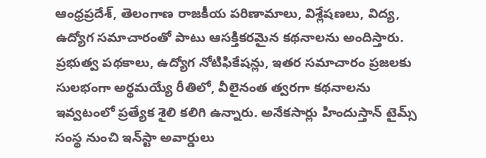ఆంధ్రప్రదేశ్, తెలంగాణ రాజకీయ పరిణామాలు, విశ్లేషణలు, విద్య, ఉద్యోగ సమాచారంతో పాటు ఆసక్తికరమైన కథనాలను అందిస్తారు. ప్రభుత్వ పథకాలు, ఉద్యోగ నోటిఫికేషన్లు, ఇతర సమాచారం ప్రజలకు సులభంగా అర్థమయ్యే రీతిలో, వీలైనంత త్వరగా కథనాలను ఇవ్వటంలో ప్రత్యేక శైలి కలిగి ఉన్నారు. అనేకసార్లు హిందుస్తాన్ టైమ్స్ సంస్థ నుంచి ఇన్‌స్టా అవార్డులు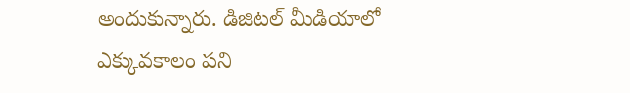అందుకున్నారు. డిజిటల్ మీడియాలో ఎక్కువకాలం పని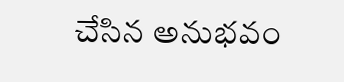చేసిన అనుభవం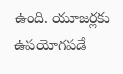ఉంది. యూజర్లకు ఉపయోగపడే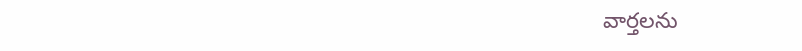వార్తలను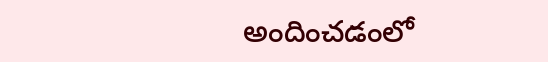అందించడంలో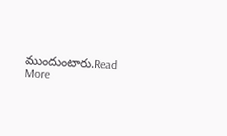ముందుంటారు.Read More